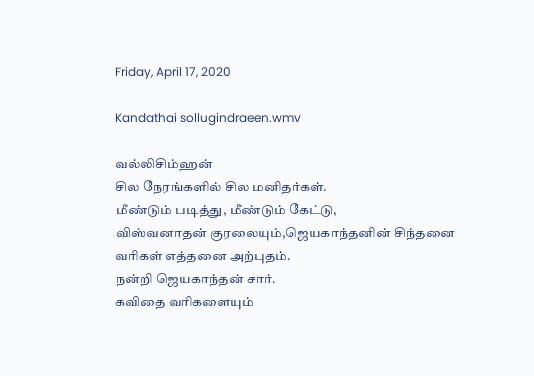Friday, April 17, 2020

Kandathai sollugindraeen.wmv

வல்லிசிம்ஹன்
சில நேரங்களில் சில மனிதர்கள்.
மீண்டும் படித்து, மீண்டும் கேட்டு,
விஸ்வனாதன் குரலையும்,ஜெயகாந்தனின் சிந்தனை வரிகள் எத்தனை அற்புதம்.
நன்றி ஜெயகாந்தன் சார்.
கவிதை வரிகளையும்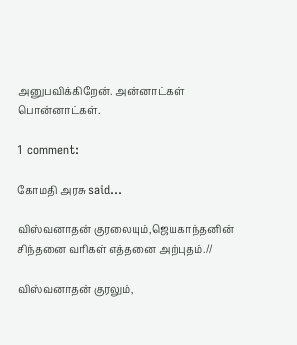அனுபவிக்கிறேன். அன்னாட்கள் பொன்னாட்கள்.

1 comment:

கோமதி அரசு said...

விஸ்வனாதன் குரலையும்,ஜெயகாந்தனின் சிந்தனை வரிகள் எத்தனை அற்புதம்.//

விஸ்வனாதன் குரலும்,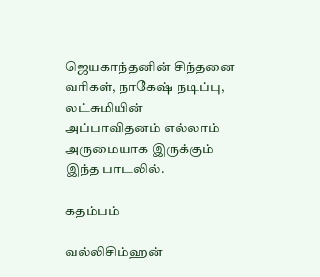ஜெயகாந்தனின் சிந்தனை வரிகள், நாகேஷ் நடிப்பு, லட்சுமியின் அப்பாவிதனம் எல்லாம் அருமையாக இருக்கும் இந்த பாடலில்.

கதம்பம்

வல்லிசிம்ஹன்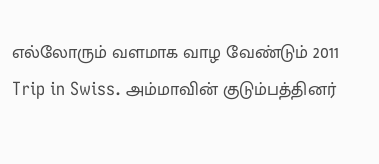எல்லோரும் வளமாக வாழ வேண்டும் 2011  Trip in Swiss. அம்மாவின் குடும்பத்தினர்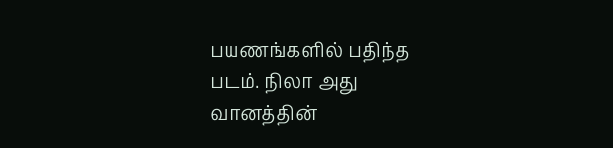பயணங்களில் பதிந்த படம். நிலா அது வானத்தின்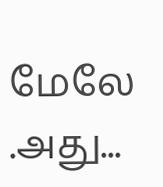மேலே .அது...